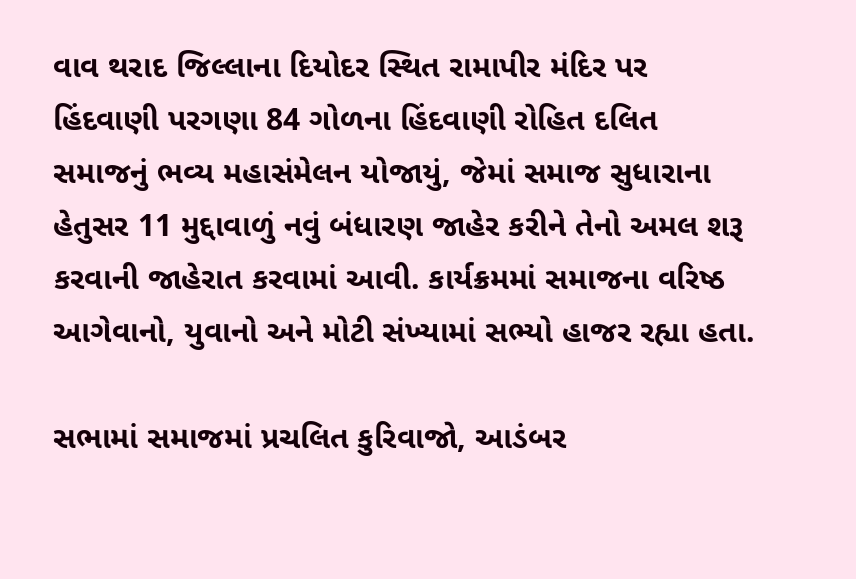વાવ થરાદ જિલ્લાના દિયોદર સ્થિત રામાપીર મંદિર પર હિંદવાણી પરગણા 84 ગોળના હિંદવાણી રોહિત દલિત સમાજનું ભવ્ય મહાસંમેલન યોજાયું, જેમાં સમાજ સુધારાના હેતુસર 11 મુદ્દાવાળું નવું બંધારણ જાહેર કરીને તેનો અમલ શરૂ કરવાની જાહેરાત કરવામાં આવી. કાર્યક્રમમાં સમાજના વરિષ્ઠ આગેવાનો, યુવાનો અને મોટી સંખ્યામાં સભ્યો હાજર રહ્યા હતા.

સભામાં સમાજમાં પ્રચલિત કુરિવાજો, આડંબર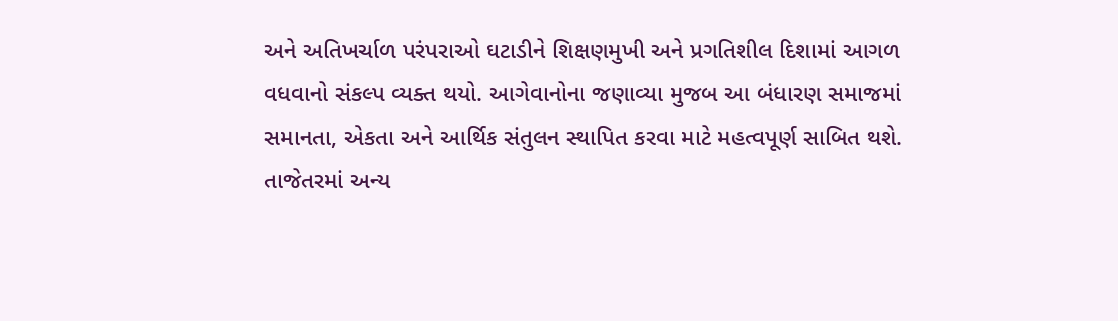અને અતિખર્ચાળ પરંપરાઓ ઘટાડીને શિક્ષણમુખી અને પ્રગતિશીલ દિશામાં આગળ વધવાનો સંકલ્પ વ્યક્ત થયો. આગેવાનોના જણાવ્યા મુજબ આ બંધારણ સમાજમાં સમાનતા, એકતા અને આર્થિક સંતુલન સ્થાપિત કરવા માટે મહત્વપૂર્ણ સાબિત થશે.
તાજેતરમાં અન્ય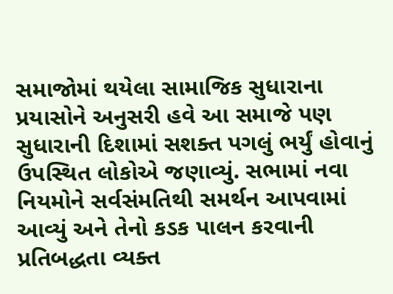સમાજોમાં થયેલા સામાજિક સુધારાના પ્રયાસોને અનુસરી હવે આ સમાજે પણ સુધારાની દિશામાં સશક્ત પગલું ભર્યું હોવાનું ઉપસ્થિત લોકોએ જણાવ્યું. સભામાં નવા નિયમોને સર્વસંમતિથી સમર્થન આપવામાં આવ્યું અને તેનો કડક પાલન કરવાની પ્રતિબદ્ધતા વ્યક્ત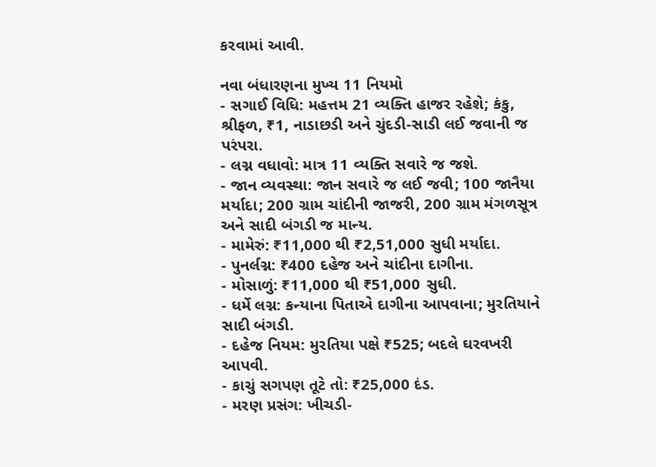કરવામાં આવી.

નવા બંધારણના મુખ્ય 11 નિયમો
- સગાઈ વિધિ: મહત્તમ 21 વ્યક્તિ હાજર રહેશે; કંકુ, શ્રીફળ, ₹1, નાડાછડી અને ચુંદડી-સાડી લઈ જવાની જ પરંપરા.
- લગ્ન વધાવો: માત્ર 11 વ્યક્તિ સવારે જ જશે.
- જાન વ્યવસ્થા: જાન સવારે જ લઈ જવી; 100 જાનૈયા મર્યાદા; 200 ગ્રામ ચાંદીની જાજરી, 200 ગ્રામ મંગળસૂત્ર અને સાદી બંગડી જ માન્ય.
- મામેરું: ₹11,000 થી ₹2,51,000 સુધી મર્યાદા.
- પુનર્લગ્ન: ₹400 દહેજ અને ચાંદીના દાગીના.
- મોસાળું: ₹11,000 થી ₹51,000 સુધી.
- ધર્મે લગ્ન: કન્યાના પિતાએ દાગીના આપવાના; મુરતિયાને સાદી બંગડી.
- દહેજ નિયમ: મુરતિયા પક્ષે ₹525; બદલે ઘરવખરી આપવી.
- કાચું સગપણ તૂટે તો: ₹25,000 દંડ.
- મરણ પ્રસંગ: ખીચડી-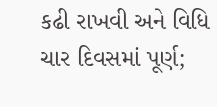કઢી રાખવી અને વિધિ ચાર દિવસમાં પૂર્ણ;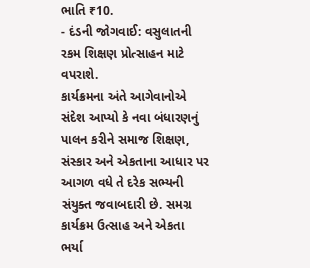ભાતિ ₹10.
- દંડની જોગવાઈ: વસુલાતની રકમ શિક્ષણ પ્રોત્સાહન માટે વપરાશે.
કાર્યક્રમના અંતે આગેવાનોએ સંદેશ આપ્યો કે નવા બંધારણનું પાલન કરીને સમાજ શિક્ષણ, સંસ્કાર અને એકતાના આધાર પર આગળ વધે તે દરેક સભ્યની સંયુક્ત જવાબદારી છે. સમગ્ર કાર્યક્રમ ઉત્સાહ અને એકતા ભર્યા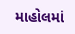માહોલમાં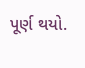પૂર્ણ થયો.